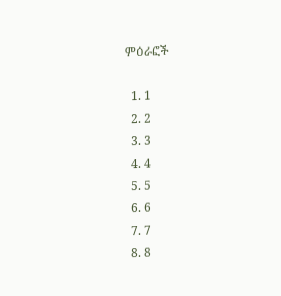ምዕራፎች

  1. 1
  2. 2
  3. 3
  4. 4
  5. 5
  6. 6
  7. 7
  8. 8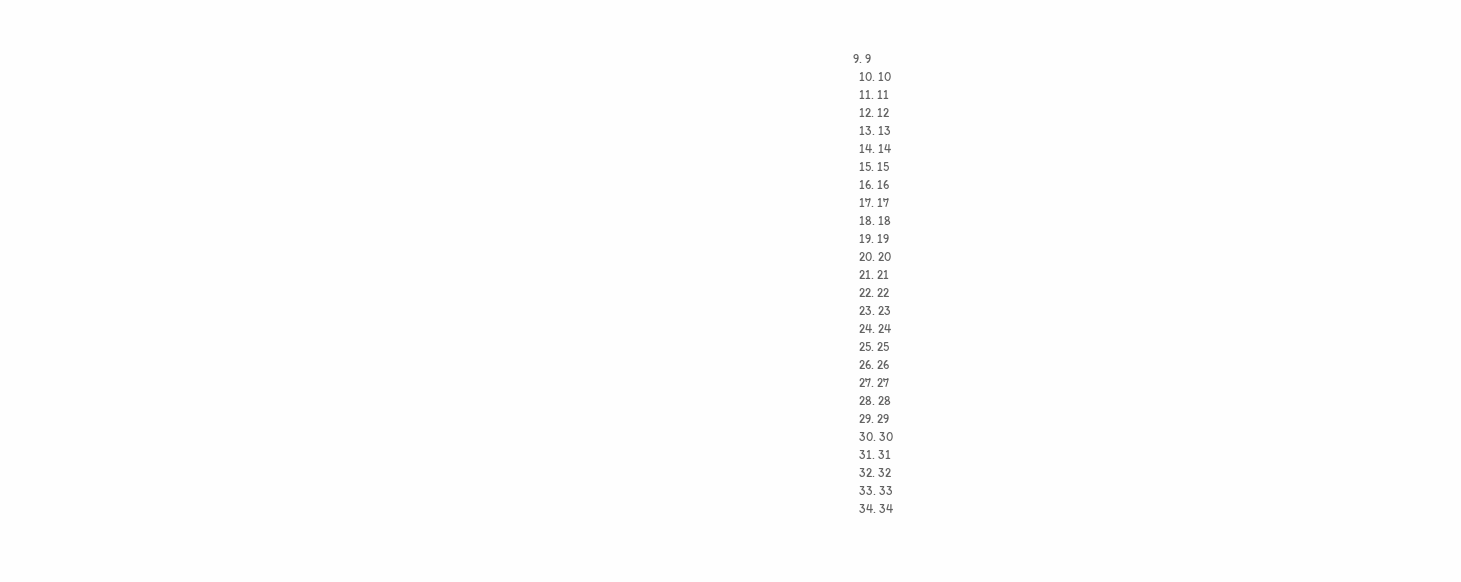9. 9
  10. 10
  11. 11
  12. 12
  13. 13
  14. 14
  15. 15
  16. 16
  17. 17
  18. 18
  19. 19
  20. 20
  21. 21
  22. 22
  23. 23
  24. 24
  25. 25
  26. 26
  27. 27
  28. 28
  29. 29
  30. 30
  31. 31
  32. 32
  33. 33
  34. 34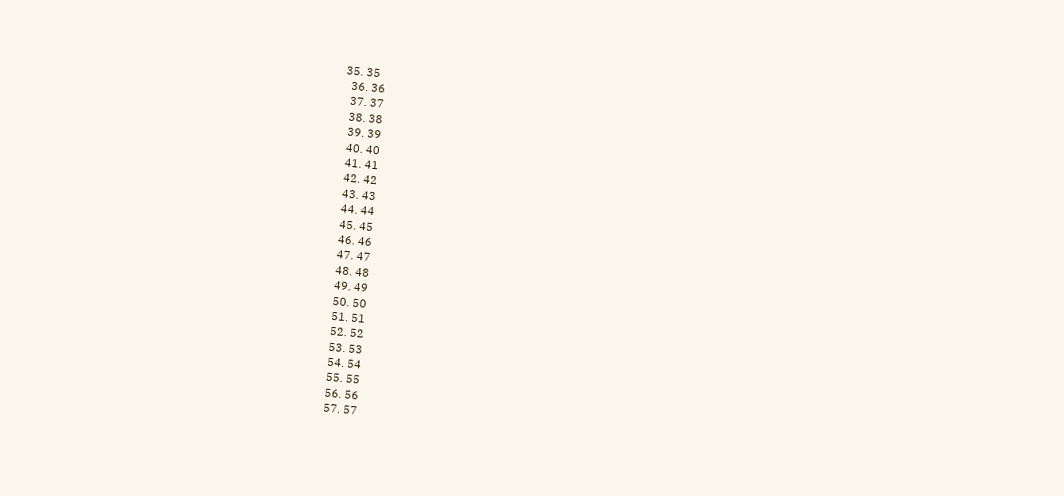35. 35
  36. 36
  37. 37
  38. 38
  39. 39
  40. 40
  41. 41
  42. 42
  43. 43
  44. 44
  45. 45
  46. 46
  47. 47
  48. 48
  49. 49
  50. 50
  51. 51
  52. 52
  53. 53
  54. 54
  55. 55
  56. 56
  57. 57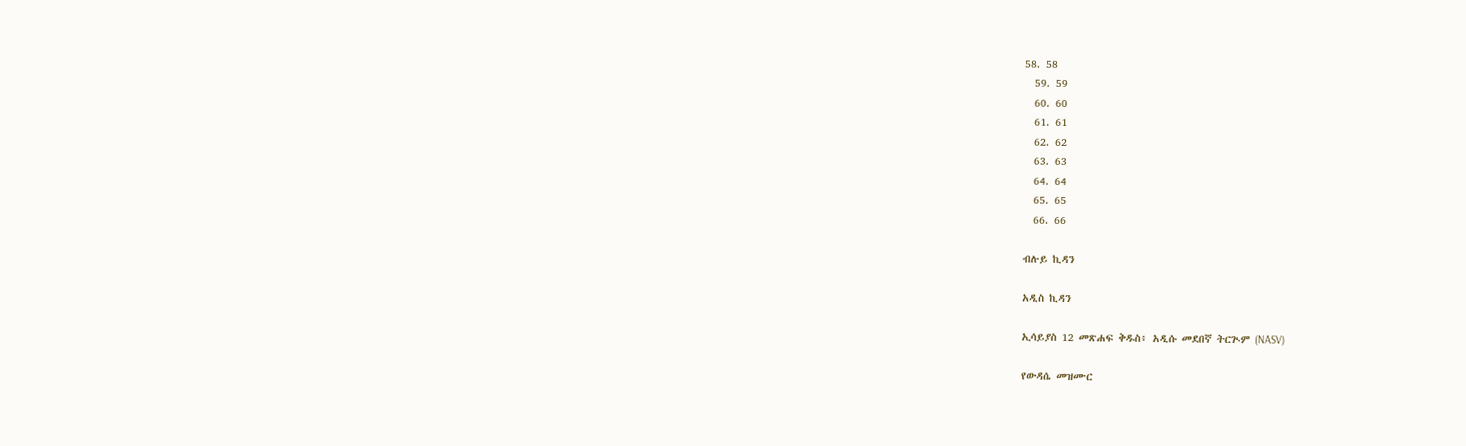58. 58
  59. 59
  60. 60
  61. 61
  62. 62
  63. 63
  64. 64
  65. 65
  66. 66

ብሉይ ኪዳን

አዲስ ኪዳን

ኢሳይያስ 12 መጽሐፍ ቅዱስ፥ አዲሱ መደበኛ ትርጒም (NASV)

የውዳሴ መዝሙር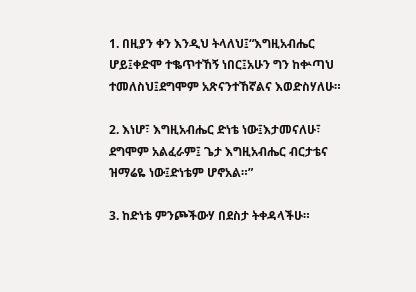1. በዚያን ቀን እንዲህ ትላለህ፤“እግዚአብሔር ሆይ፤ቀድሞ ተቈጥተኸኝ ነበር፤አሁን ግን ከቍጣህ ተመለስህ፤ደግሞም አጽናንተኸኛልና እወድስሃለሁ።

2. እነሆ፣ እግዚአብሔር ድነቴ ነው፤እታመናለሁ፣ ደግሞም አልፈራም፤ ጌታ እግዚአብሔር ብርታቴና ዝማሬዬ ነው፤ድነቴም ሆኖአል።”

3. ከድነቴ ምንጮችውሃ በደስታ ትቀዳላችሁ።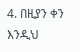4. በዚያን ቀን እንዲህ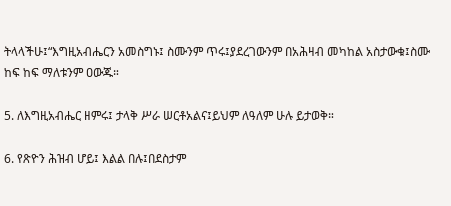ትላላችሁ፤“እግዚአብሔርን አመስግኑ፤ ስሙንም ጥሩ፤ያደረገውንም በአሕዛብ መካከል አስታውቁ፤ስሙ ከፍ ከፍ ማለቱንም ዐውጁ።

5. ለእግዚአብሔር ዘምሩ፤ ታላቅ ሥራ ሠርቶአልና፤ይህም ለዓለም ሁሉ ይታወቅ።

6. የጽዮን ሕዝብ ሆይ፤ እልል በሉ፤በደስታም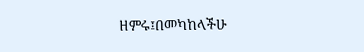ዘምሩ፤በመካከላችሁ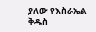ያለው የእስራኤል ቅዱስ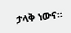ታላቅ ነውና።